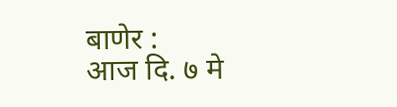बाणेर :
आज दि. ७ मे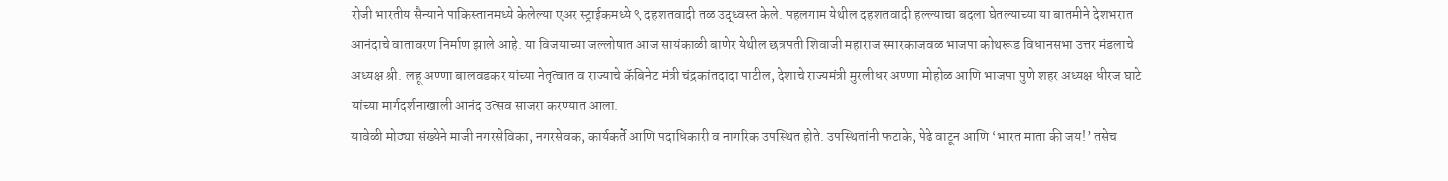रोजी भारतीय सैन्याने पाकिस्तानमध्ये केलेल्या एअर स्ट्राईकमध्ये ९ दहशतवादी तळ उद्ध्वस्त केले. पहलगाम येथील दहशतवादी हल्ल्याचा बदला घेतल्याच्या या बातमीने देशभरात आनंदाचे वातावरण निर्माण झाले आहे. या विजयाच्या जल्लोषात आज सायंकाळी बाणेर येथील छत्रपती शिवाजी महाराज स्मारकाजवळ भाजपा कोथरूड विधानसभा उत्तर मंडलाचे अध्यक्ष श्री. लहू अण्णा बालवडकर यांच्या नेतृत्वात व राज्याचे कॅबिनेट मंत्री चंद्रकांतदादा पाटील, देशाचे राज्यमंत्री मुरलीधर अण्णा मोहोळ आणि भाजपा पुणे शहर अध्यक्ष धीरज घाटे यांच्या मार्गदर्शनाखाली आनंद उत्सव साजरा करण्यात आला.
यावेळी मोठ्या संख्येने माजी नगरसेविका, नगरसेवक, कार्यकर्ते आणि पदाधिकारी व नागरिक उपस्थित होते. उपस्थितांनी फटाके, पेढे वाटून आणि ‘भारत माता की जय!’ तसेच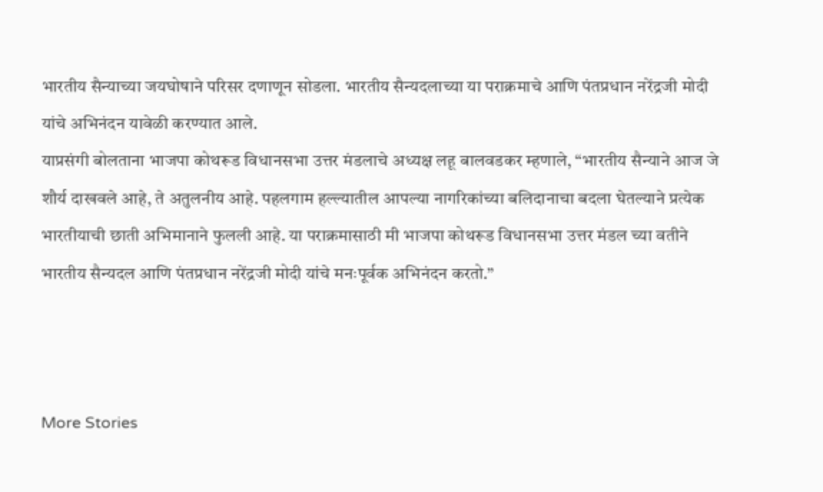भारतीय सैन्याच्या जयघोषाने परिसर दणाणून सोडला. भारतीय सैन्यदलाच्या या पराक्रमाचे आणि पंतप्रधान नरेंद्रजी मोदी यांचे अभिनंदन यावेळी करण्यात आले.
याप्रसंगी बोलताना भाजपा कोथरूड विधानसभा उत्तर मंडलाचे अध्यक्ष लहू बालवडकर म्हणाले, “भारतीय सैन्याने आज जे शौर्य दाखवले आहे, ते अतुलनीय आहे. पहलगाम हल्ल्यातील आपल्या नागरिकांच्या बलिदानाचा बदला घेतल्याने प्रत्येक भारतीयाची छाती अभिमानाने फुलली आहे. या पराक्रमासाठी मी भाजपा कोथरूड विधानसभा उत्तर मंडल च्या वतीने भारतीय सैन्यदल आणि पंतप्रधान नरेंद्रजी मोदी यांचे मनःपूर्वक अभिनंदन करतो.”



More Stories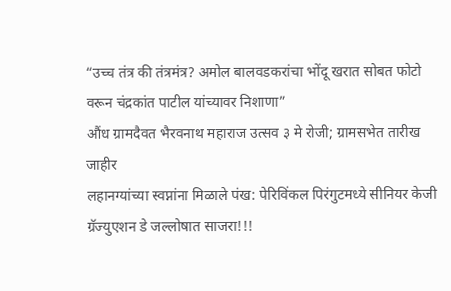“उच्च तंत्र की तंत्रमंत्र? अमोल बालवडकरांचा भोंदू खरात सोबत फोटो वरून चंद्रकांत पाटील यांच्यावर निशाणा”
औंध ग्रामदैवत भैरवनाथ महाराज उत्सव ३ मे रोजी; ग्रामसभेत तारीख जाहीर
लहानग्यांच्या स्वप्नांना मिळाले पंख: पेरिविंकल पिरंगुटमध्ये सीनियर केजी ग्रॅज्युएशन डे जल्लोषात साजरा!!!